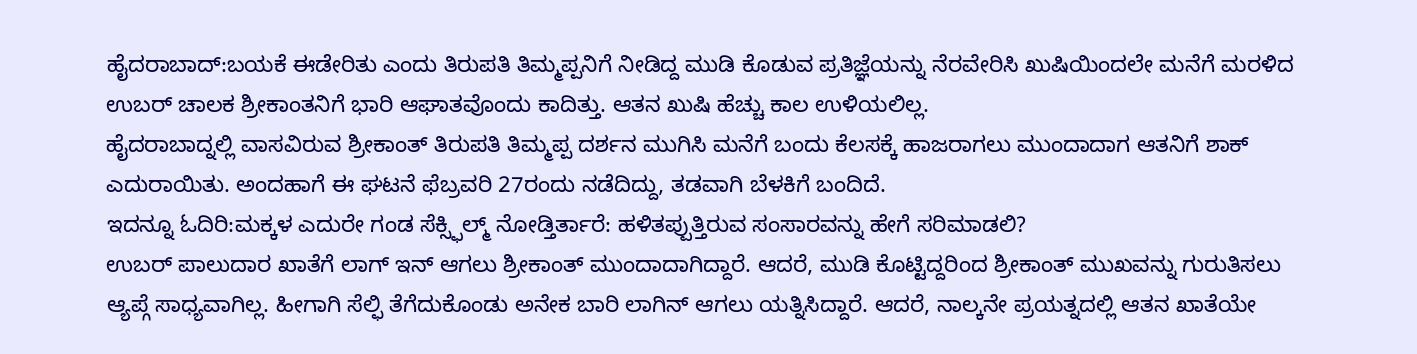ಹೈದರಾಬಾದ್:ಬಯಕೆ ಈಡೇರಿತು ಎಂದು ತಿರುಪತಿ ತಿಮ್ಮಪ್ಪನಿಗೆ ನೀಡಿದ್ದ ಮುಡಿ ಕೊಡುವ ಪ್ರತಿಜ್ಞೆಯನ್ನು ನೆರವೇರಿಸಿ ಖುಷಿಯಿಂದಲೇ ಮನೆಗೆ ಮರಳಿದ ಉಬರ್ ಚಾಲಕ ಶ್ರೀಕಾಂತನಿಗೆ ಭಾರಿ ಆಘಾತವೊಂದು ಕಾದಿತ್ತು. ಆತನ ಖುಷಿ ಹೆಚ್ಚು ಕಾಲ ಉಳಿಯಲಿಲ್ಲ.
ಹೈದರಾಬಾದ್ನಲ್ಲಿ ವಾಸವಿರುವ ಶ್ರೀಕಾಂತ್ ತಿರುಪತಿ ತಿಮ್ಮಪ್ಪ ದರ್ಶನ ಮುಗಿಸಿ ಮನೆಗೆ ಬಂದು ಕೆಲಸಕ್ಕೆ ಹಾಜರಾಗಲು ಮುಂದಾದಾಗ ಆತನಿಗೆ ಶಾಕ್ ಎದುರಾಯಿತು. ಅಂದಹಾಗೆ ಈ ಘಟನೆ ಫೆಬ್ರವರಿ 27ರಂದು ನಡೆದಿದ್ದು, ತಡವಾಗಿ ಬೆಳಕಿಗೆ ಬಂದಿದೆ.
ಇದನ್ನೂ ಓದಿರಿ:ಮಕ್ಕಳ ಎದುರೇ ಗಂಡ ಸೆಕ್ಸ್ಫಿಲ್ಮ್ ನೋಡ್ತಿರ್ತಾರೆ: ಹಳಿತಪ್ಪುತ್ತಿರುವ ಸಂಸಾರವನ್ನು ಹೇಗೆ ಸರಿಮಾಡಲಿ?
ಉಬರ್ ಪಾಲುದಾರ ಖಾತೆಗೆ ಲಾಗ್ ಇನ್ ಆಗಲು ಶ್ರೀಕಾಂತ್ ಮುಂದಾದಾಗಿದ್ದಾರೆ. ಆದರೆ, ಮುಡಿ ಕೊಟ್ಟಿದ್ದರಿಂದ ಶ್ರೀಕಾಂತ್ ಮುಖವನ್ನು ಗುರುತಿಸಲು ಆ್ಯಪ್ಗೆ ಸಾಧ್ಯವಾಗಿಲ್ಲ. ಹೀಗಾಗಿ ಸೆಲ್ಫಿ ತೆಗೆದುಕೊಂಡು ಅನೇಕ ಬಾರಿ ಲಾಗಿನ್ ಆಗಲು ಯತ್ನಿಸಿದ್ದಾರೆ. ಆದರೆ, ನಾಲ್ಕನೇ ಪ್ರಯತ್ನದಲ್ಲಿ ಆತನ ಖಾತೆಯೇ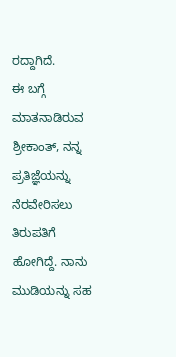ರದ್ದಾಗಿದೆ.
ಈ ಬಗ್ಗೆ ಮಾತನಾಡಿರುವ ಶ್ರೀಕಾಂತ್, ನನ್ನ ಪ್ರತಿಜ್ಞೆಯನ್ನು ನೆರವೇರಿಸಲು ತಿರುಪತಿಗೆ ಹೋಗಿದ್ದೆ. ನಾನು ಮುಡಿಯನ್ನು ಸಹ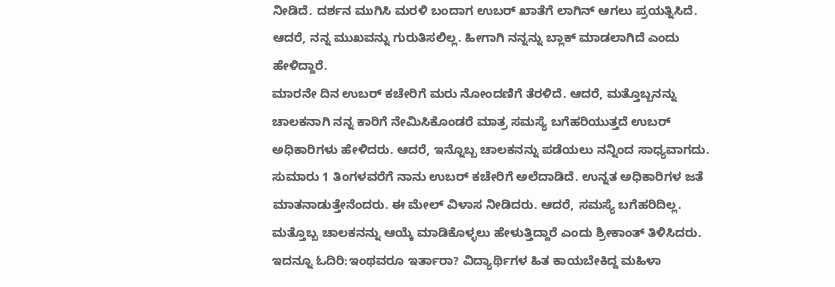ನೀಡಿದೆ. ದರ್ಶನ ಮುಗಿಸಿ ಮರಳಿ ಬಂದಾಗ ಉಬರ್ ಖಾತೆಗೆ ಲಾಗಿನ್ ಆಗಲು ಪ್ರಯತ್ನಿಸಿದೆ. ಆದರೆ, ನನ್ನ ಮುಖವನ್ನು ಗುರುತಿಸಲಿಲ್ಲ. ಹೀಗಾಗಿ ನನ್ನನ್ನು ಬ್ಲಾಕ್ ಮಾಡಲಾಗಿದೆ ಎಂದು ಹೇಳಿದ್ದಾರೆ.
ಮಾರನೇ ದಿನ ಉಬರ್ ಕಚೇರಿಗೆ ಮರು ನೋಂದಣಿಗೆ ತೆರಳಿದೆ. ಆದರೆ, ಮತ್ತೊಬ್ಬನನ್ನು ಚಾಲಕನಾಗಿ ನನ್ನ ಕಾರಿಗೆ ನೇಮಿಸಿಕೊಂಡರೆ ಮಾತ್ರ ಸಮಸ್ಯೆ ಬಗೆಹರಿಯುತ್ತದೆ ಉಬರ್ ಅಧಿಕಾರಿಗಳು ಹೇಳಿದರು. ಆದರೆ, ಇನ್ನೊಬ್ಬ ಚಾಲಕನನ್ನು ಪಡೆಯಲು ನನ್ನಿಂದ ಸಾಧ್ಯವಾಗದು. ಸುಮಾರು 1 ತಿಂಗಳವರೆಗೆ ನಾನು ಉಬರ್ ಕಚೇರಿಗೆ ಅಲೆದಾಡಿದೆ. ಉನ್ನತ ಅಧಿಕಾರಿಗಳ ಜತೆ ಮಾತನಾಡುತ್ತೇನೆಂದರು. ಈ ಮೇಲ್ ವಿಳಾಸ ನೀಡಿದರು. ಆದರೆ, ಸಮಸ್ಯೆ ಬಗೆಹರಿದಿಲ್ಲ. ಮತ್ತೊಬ್ಬ ಚಾಲಕನನ್ನು ಆಯ್ಕೆ ಮಾಡಿಕೊಳ್ಳಲು ಹೇಳುತ್ತಿದ್ದಾರೆ ಎಂದು ಶ್ರೀಕಾಂತ್ ತಿಳಿಸಿದರು.
ಇದನ್ನೂ ಓದಿರಿ:ಇಂಥವರೂ ಇರ್ತಾರಾ? ವಿದ್ಯಾರ್ಥಿಗಳ ಹಿತ ಕಾಯಬೇಕಿದ್ದ ಮಹಿಳಾ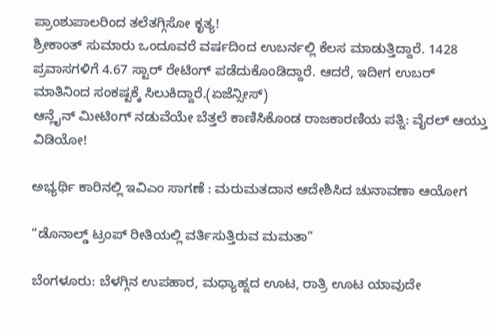ಪ್ರಾಂಶುಪಾಲರಿಂದ ತಲೆತಗ್ಗಿಸೋ ಕೃತ್ಯ!
ಶ್ರೀಕಾಂತ್ ಸುಮಾರು ಒಂದೂವರೆ ವರ್ಷದಿಂದ ಉಬರ್ನಲ್ಲಿ ಕೆಲಸ ಮಾಡುತ್ತಿದ್ದಾರೆ. 1428 ಪ್ರವಾಸಗಳಿಗೆ 4.67 ಸ್ಟಾರ್ ರೇಟಿಂಗ್ ಪಡೆದುಕೊಂಡಿದ್ದಾರೆ. ಆದರೆ, ಇದೀಗ ಉಬರ್ ಮಾತಿನಿಂದ ಸಂಕಷ್ಟಕ್ಕೆ ಸಿಲುಕಿದ್ದಾರೆ.(ಏಜೆನ್ಸೀಸ್)
ಆನ್ಲೈನ್ ಮೀಟಿಂಗ್ ನಡುವೆಯೇ ಬೆತ್ತಲೆ ಕಾಣಿಸಿಕೊಂಡ ರಾಜಕಾರಣಿಯ ಪತ್ನಿ: ವೈರಲ್ ಆಯ್ತು ವಿಡಿಯೋ!

ಅಭ್ಯರ್ಥಿ ಕಾರಿನಲ್ಲಿ ಇವಿಎಂ ಸಾಗಣೆ : ಮರುಮತದಾನ ಆದೇಶಿಸಿದ ಚುನಾವಣಾ ಆಯೋಗ

“ಡೊನಾಲ್ಡ್ ಟ್ರಂಪ್ ರೀತಿಯಲ್ಲಿ ವರ್ತಿಸುತ್ತಿರುವ ಮಮತಾ”

ಬೆಂಗಳೂರು: ಬೆಳಗ್ಗಿನ ಉಪಹಾರ, ಮಧ್ಯಾಹ್ನದ ಊಟ, ರಾತ್ರಿ ಊಟ ಯಾವುದೇ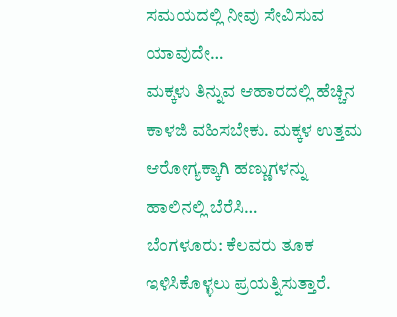ಸಮಯದಲ್ಲಿ ನೀವು ಸೇವಿಸುವ ಯಾವುದೇ…
ಮಕ್ಕಳು ತಿನ್ನುವ ಆಹಾರದಲ್ಲಿ ಹೆಚ್ಚಿನ ಕಾಳಜಿ ವಹಿಸಬೇಕು. ಮಕ್ಕಳ ಉತ್ತಮ ಆರೋಗ್ಯಕ್ಕಾಗಿ ಹಣ್ಣುಗಳನ್ನು ಹಾಲಿನಲ್ಲಿ ಬೆರೆಸಿ…
ಬೆಂಗಳೂರು: ಕೆಲವರು ತೂಕ ಇಳಿಸಿಕೊಳ್ಳಲು ಪ್ರಯತ್ನಿಸುತ್ತಾರೆ.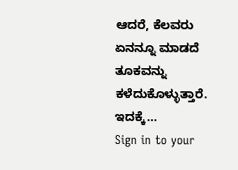ಆದರೆ, ಕೆಲವರು ಏನನ್ನೂ ಮಾಡದೆ ತೂಕವನ್ನು ಕಳೆದುಕೊಳ್ಳುತ್ತಾರೆ. ಇದಕ್ಕೆ…
Sign in to your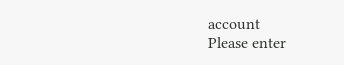account
Please enter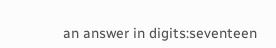an answer in digits:seventeen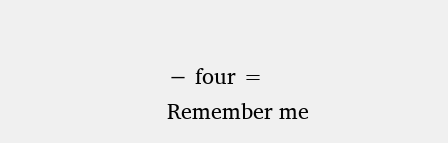− four =
Remember me